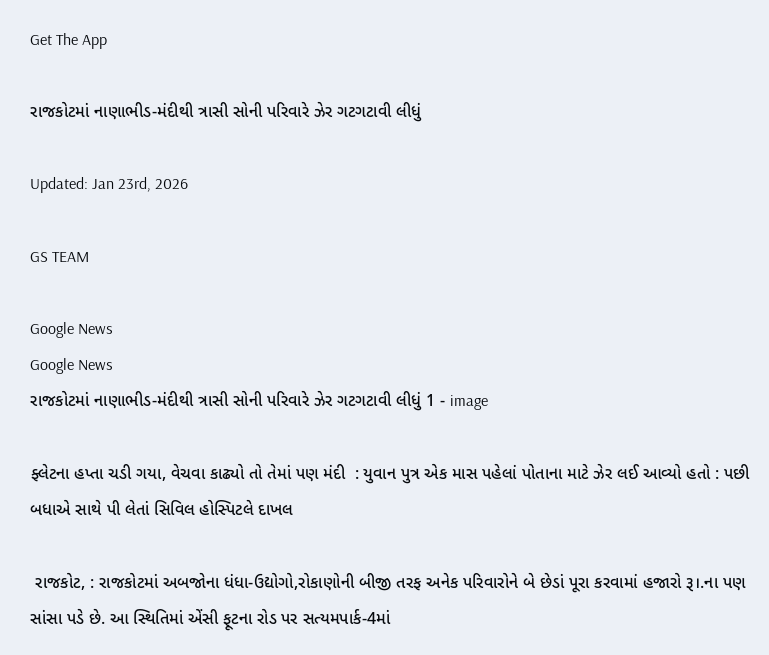Get The App

રાજકોટમાં નાણાભીડ-મંદીથી ત્રાસી સોની પરિવારે ઝેર ગટગટાવી લીધું

Updated: Jan 23rd, 2026

GS TEAM

Google News
Google News
રાજકોટમાં નાણાભીડ-મંદીથી ત્રાસી સોની પરિવારે ઝેર ગટગટાવી લીધું 1 - image

ફ્લેટના હપ્તા ચડી ગયા, વેચવા કાઢ્યો તો તેમાં પણ મંદી  : યુવાન પુત્ર એક માસ પહેલાં પોતાના માટે ઝેર લઈ આવ્યો હતો : પછી બધાએ સાથે પી લેતાં સિવિલ હોસ્પિટલે દાખલ

 રાજકોટ, : રાજકોટમાં અબજોના ધંધા-ઉદ્યોગો,રોકાણોની બીજી તરફ અનેક પરિવારોને બે છેડાં પૂરા કરવામાં હજારો રૂ।.ના પણ સાંસા પડે છે. આ સ્થિતિમાં એંસી ફૂટના રોડ પર સત્યમપાર્ક-4માં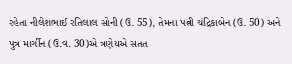રહેતા નીલેશભાઈ રતિલાલ સોની (ઉ. 55), તેમના પત્ની ચંદ્રિકાબેન (ઉ. 50) અને પુત્ર માર્ગીન (ઉ.વ. 30)એ ત્રણેયએ સતત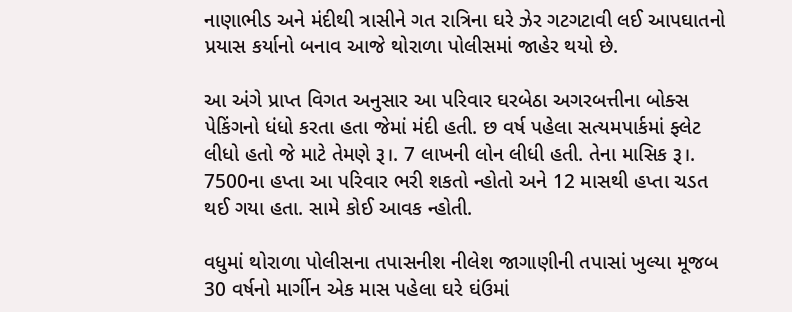નાણાભીડ અને મંદીથી ત્રાસીને ગત રાત્રિના ઘરે ઝેર ગટગટાવી લઈ આપઘાતનો પ્રયાસ કર્યાનો બનાવ આજે થોરાળા પોલીસમાં જાહેર થયો છે.

આ અંગે પ્રાપ્ત વિગત અનુસાર આ પરિવાર ઘરબેઠા અગરબત્તીના બોક્સ પેકિંગનો ધંધો કરતા હતા જેમાં મંદી હતી. છ વર્ષ પહેલા સત્યમપાર્કમાં ફ્લેટ લીધો હતો જે માટે તેમણે રૂ।. 7 લાખની લોન લીધી હતી. તેના માસિક રૂ।. 7500ના હપ્તા આ પરિવાર ભરી શકતો ન્હોતો અને 12 માસથી હપ્તા ચડત થઈ ગયા હતા. સામે કોઈ આવક ન્હોતી.

વધુમાં થોરાળા પોલીસના તપાસનીશ નીલેશ જાગાણીની તપાસાં ખુલ્યા મૂજબ 30 વર્ષનો માર્ગીન એક માસ પહેલા ઘરે ઘંઉમાં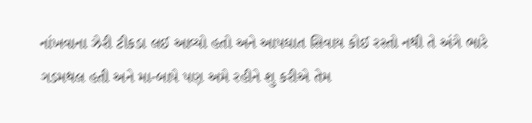નાંખવાના ઝેરી ટીકડા લઈ આવ્યો હતો અને આપઘાત સિવાય કોઈ રસ્તો નથી તે અંગે ભારે ગડમથલ હતી અને મા-બાપે પણ અમે રહીને શુ કરીએ તેમ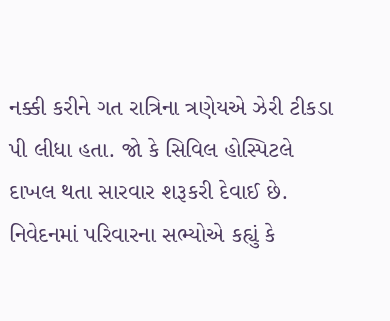નક્કી કરીને ગત રાત્રિના ત્રણેયએ ઝેરી ટીકડા પી લીધા હતા. જો કે સિવિલ હોસ્પિટલે દાખલ થતા સારવાર શરૂકરી દેવાઈ છે. નિવેદનમાં પરિવારના સભ્યોએ કહ્યું કે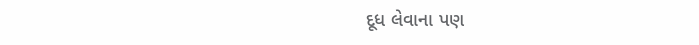દૂધ લેવાના પણ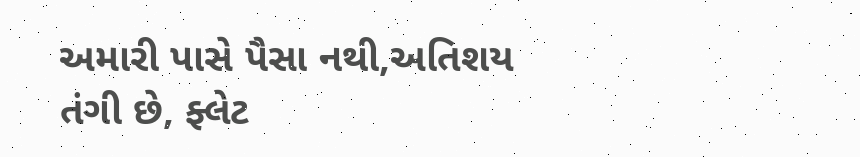અમારી પાસે પૈસા નથી,અતિશય તંગી છે, ફ્લેટ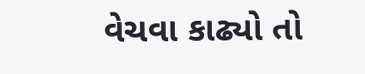વેચવા કાઢ્યો તો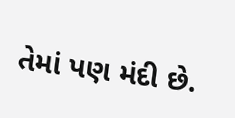તેમાં પણ મંદી છે.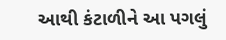આથી કંટાળીને આ પગલું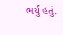ભર્યું હતું.